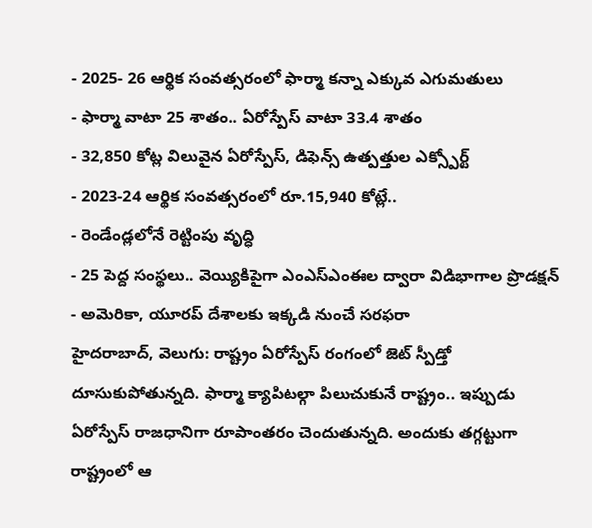- 2025- 26 ఆర్థిక సంవత్సరంలో ఫార్మా కన్నా ఎక్కువ ఎగుమతులు
- ఫార్మా వాటా 25 శాతం.. ఏరోస్పేస్ వాటా 33.4 శాతం
- 32,850 కోట్ల విలువైన ఏరోస్పేస్, డిఫెన్స్ ఉత్పత్తుల ఎక్స్పోర్ట్
- 2023-24 ఆర్థిక సంవత్సరంలో రూ.15,940 కోట్లే..
- రెండేండ్లలోనే రెట్టింపు వృద్ధి
- 25 పెద్ద సంస్థలు.. వెయ్యికిపైగా ఎంఎస్ఎంఈల ద్వారా విడిభాగాల ప్రొడక్షన్
- అమెరికా, యూరప్ దేశాలకు ఇక్కడి నుంచే సరఫరా
హైదరాబాద్, వెలుగు: రాష్ట్రం ఏరోస్పేస్ రంగంలో జెట్ స్పీడ్తో దూసుకుపోతున్నది. ఫార్మా క్యాపిటల్గా పిలుచుకునే రాష్ట్రం.. ఇప్పుడు ఏరోస్పేస్ రాజధానిగా రూపాంతరం చెందుతున్నది. అందుకు తగ్గట్టుగా రాష్ట్రంలో ఆ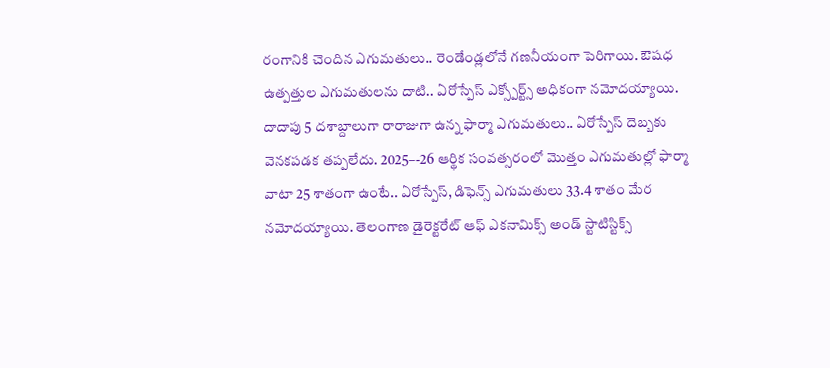రంగానికి చెందిన ఎగుమతులు.. రెండేండ్లలోనే గణనీయంగా పెరిగాయి. ఔషధ ఉత్పత్తుల ఎగుమతులను దాటి.. ఏరోస్పేస్ ఎక్స్పోర్ట్స్ అధికంగా నమోదయ్యాయి. దాదాపు 5 దశాబ్దాలుగా రారాజుగా ఉన్న ఫార్మా ఎగుమతులు.. ఏరోస్పేస్ దెబ్బకు వెనకపడక తప్పలేదు. 2025–-26 ఆర్థిక సంవత్సరంలో మొత్తం ఎగుమతుల్లో ఫార్మా వాటా 25 శాతంగా ఉంటే.. ఏరోస్పేస్, డిఫెన్స్ ఎగుమతులు 33.4 శాతం మేర నమోదయ్యాయి. తెలంగాణ డైరెక్టరేట్ ఆఫ్ ఎకనామిక్స్ అండ్ స్టాటిస్టిక్స్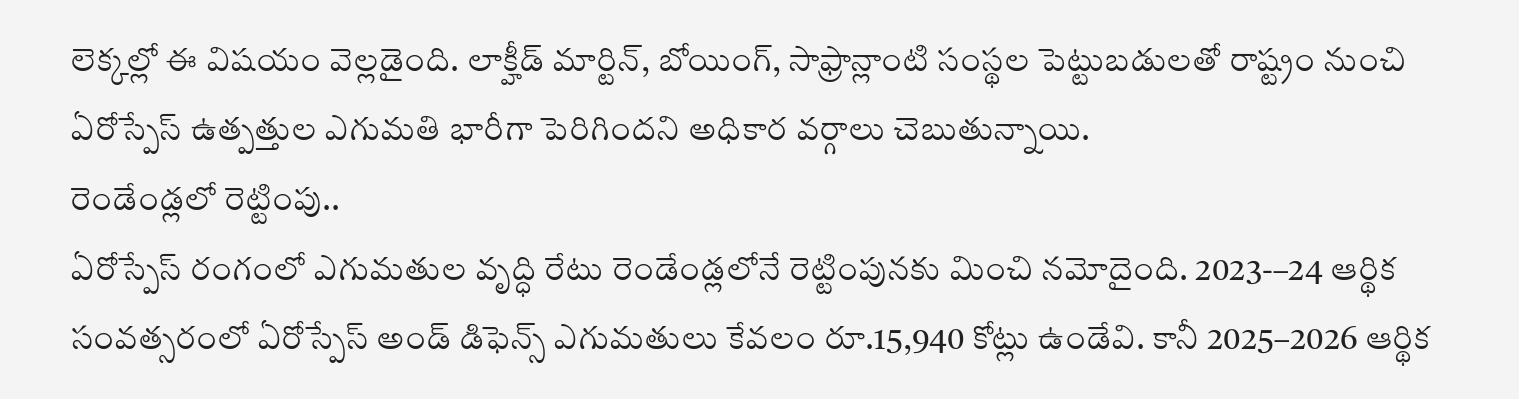లెక్కల్లో ఈ విషయం వెల్లడైంది. లాక్హీడ్ మార్టిన్, బోయింగ్, సాఫ్రాన్లాంటి సంస్థల పెట్టుబడులతో రాష్ట్రం నుంచి ఏరోస్పేస్ ఉత్పత్తుల ఎగుమతి భారీగా పెరిగిందని అధికార వర్గాలు చెబుతున్నాయి.
రెండేండ్లలో రెట్టింపు..
ఏరోస్పేస్ రంగంలో ఎగుమతుల వృద్ధి రేటు రెండేండ్లలోనే రెట్టింపునకు మించి నమోదైంది. 2023-–24 ఆర్థిక సంవత్సరంలో ఏరోస్పేస్ అండ్ డిఫెన్స్ ఎగుమతులు కేవలం రూ.15,940 కోట్లు ఉండేవి. కానీ 2025–2026 ఆర్థిక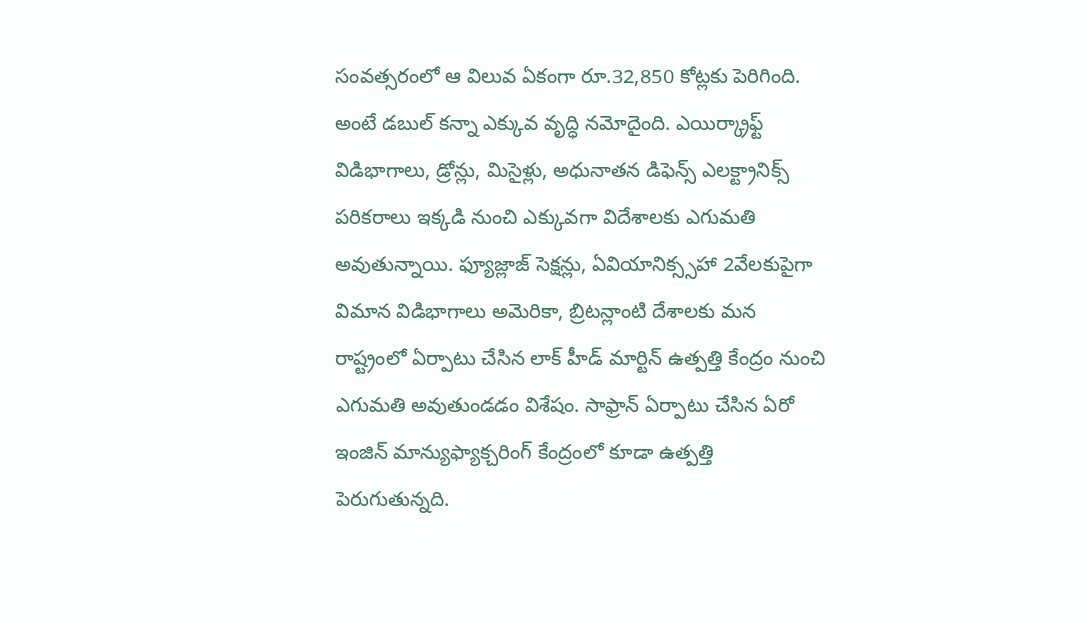సంవత్సరంలో ఆ విలువ ఏకంగా రూ.32,850 కోట్లకు పెరిగింది. అంటే డబుల్ కన్నా ఎక్కువ వృద్ధి నమోదైంది. ఎయిర్క్రాఫ్ట్ విడిభాగాలు, డ్రోన్లు, మిసైళ్లు, అధునాతన డిఫెన్స్ ఎలక్ట్రానిక్స్ పరికరాలు ఇక్కడి నుంచి ఎక్కువగా విదేశాలకు ఎగుమతి అవుతున్నాయి. ఫ్యూజ్లాజ్ సెక్షన్లు, ఏవియానిక్స్సహా 2వేలకుపైగా విమాన విడిభాగాలు అమెరికా, బ్రిటన్లాంటి దేశాలకు మన రాష్ట్రంలో ఏర్పాటు చేసిన లాక్ హీడ్ మార్టిన్ ఉత్పత్తి కేంద్రం నుంచి ఎగుమతి అవుతుండడం విశేషం. సాఫ్రాన్ ఏర్పాటు చేసిన ఏరో ఇంజిన్ మాన్యుఫ్యాక్చరింగ్ కేంద్రంలో కూడా ఉత్పత్తి పెరుగుతున్నది.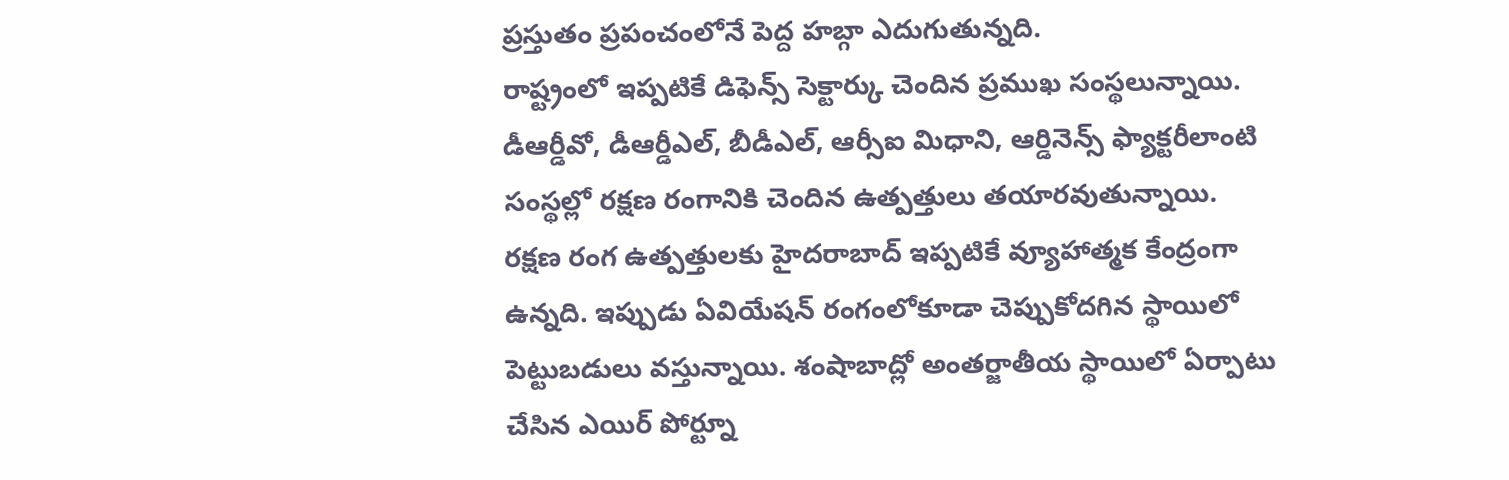ప్రస్తుతం ప్రపంచంలోనే పెద్ద హబ్గా ఎదుగుతున్నది.
రాష్ట్రంలో ఇప్పటికే డిఫెన్స్ సెక్టార్కు చెందిన ప్రముఖ సంస్థలున్నాయి. డీఆర్డీవో, డీఆర్డీఎల్, బీడీఎల్, ఆర్సీఐ మిధాని, ఆర్డినెన్స్ ఫ్యాక్టరీలాంటి సంస్థల్లో రక్షణ రంగానికి చెందిన ఉత్పత్తులు తయారవుతున్నాయి. రక్షణ రంగ ఉత్పత్తులకు హైదరాబాద్ ఇప్పటికే వ్యూహాత్మక కేంద్రంగా ఉన్నది. ఇప్పుడు ఏవియేషన్ రంగంలోకూడా చెప్పుకోదగిన స్థాయిలో పెట్టుబడులు వస్తున్నాయి. శంషాబాద్లో అంతర్జాతీయ స్థాయిలో ఏర్పాటు చేసిన ఎయిర్ పోర్ట్నూ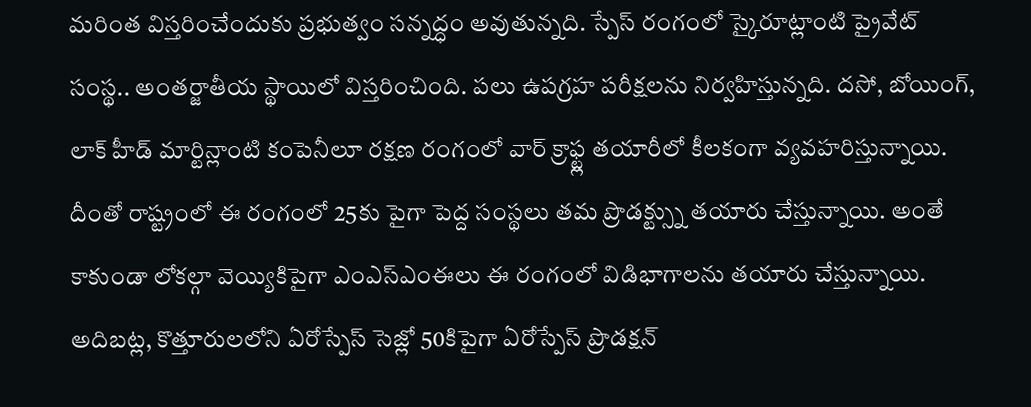మరింత విస్తరించేందుకు ప్రభుత్వం సన్నద్ధం అవుతున్నది. స్పేస్ రంగంలో స్కైరూట్లాంటి ప్రైవేట్ సంస్థ.. అంతర్జాతీయ స్థాయిలో విస్తరించింది. పలు ఉపగ్రహ పరీక్షలను నిర్వహిస్తున్నది. దసో, బోయింగ్, లాక్ హీడ్ మార్టిన్లాంటి కంపెనీలూ రక్షణ రంగంలో వార్ క్రాఫ్ట్ల తయారీలో కీలకంగా వ్యవహరిస్తున్నాయి.
దీంతో రాష్ట్రంలో ఈ రంగంలో 25కు పైగా పెద్ద సంస్థలు తమ ప్రొడక్ట్స్ను తయారు చేస్తున్నాయి. అంతే కాకుండా లోకల్గా వెయ్యికిపైగా ఎంఎస్ఎంఈలు ఈ రంగంలో విడిభాగాలను తయారు చేస్తున్నాయి. అదిబట్ల, కొత్తూరులలోని ఏరోస్పేస్ సెజ్లో 50కిపైగా ఏరోస్పేస్ ప్రొడక్షన్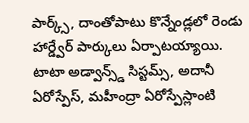పార్క్స్, దాంతోపాటు కొన్నేండ్లలో రెండు హార్డ్వేర్ పార్కులు ఏర్పాటయ్యాయి. టాటా అడ్వాన్స్డ్ సిస్టమ్స్, అదానీ ఏరోస్పేస్, మహీంద్రా ఏరోస్పేస్లాంటి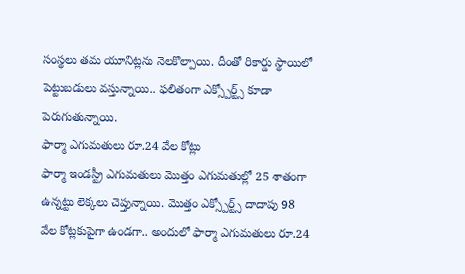సంస్థలు తమ యూనిట్లను నెలకొల్పాయి. దీంతో రికార్డు స్థాయిలో పెట్టుబడులు వస్తున్నాయి.. ఫలితంగా ఎక్స్పోర్ట్స్ కూడా పెరుగుతున్నాయి.
ఫార్మా ఎగుమతులు రూ.24 వేల కోట్లు
ఫార్మా ఇండస్ట్రీ ఎగుమతులు మొత్తం ఎగుమతుల్లో 25 శాతంగా ఉన్నట్టు లెక్కలు చెప్తున్నాయి. మొత్తం ఎక్స్పోర్ట్స్ దాదాపు 98 వేల కోట్లకుపైగా ఉండగా.. అందులో ఫార్మా ఎగుమతులు రూ.24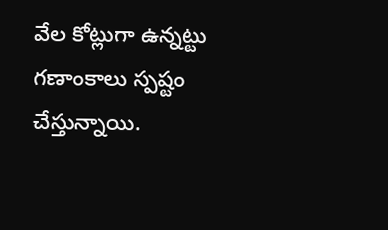వేల కోట్లుగా ఉన్నట్టు గణాంకాలు స్పష్టం చేస్తున్నాయి.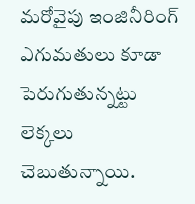మరోవైపు ఇంజినీరింగ్ ఎగుమతులు కూడా పెరుగుతున్నట్టు లెక్కలు చెబుతున్నాయి.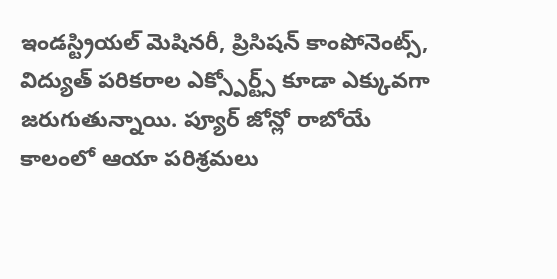ఇండస్ట్రియల్ మెషినరీ, ప్రిసిషన్ కాంపోనెంట్స్, విద్యుత్ పరికరాల ఎక్స్పోర్ట్స్ కూడా ఎక్కువగా జరుగుతున్నాయి. ప్యూర్ జోన్లో రాబోయే కాలంలో ఆయా పరిశ్రమలు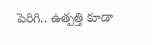పెరిగి.. ఉత్పత్తి కూడా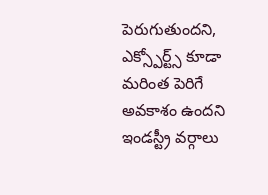పెరుగుతుందని, ఎక్స్పోర్ట్స్ కూడా మరింత పెరిగే అవకాశం ఉందని ఇండస్ట్రీ వర్గాలు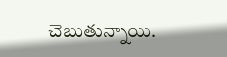చెబుతున్నాయి.